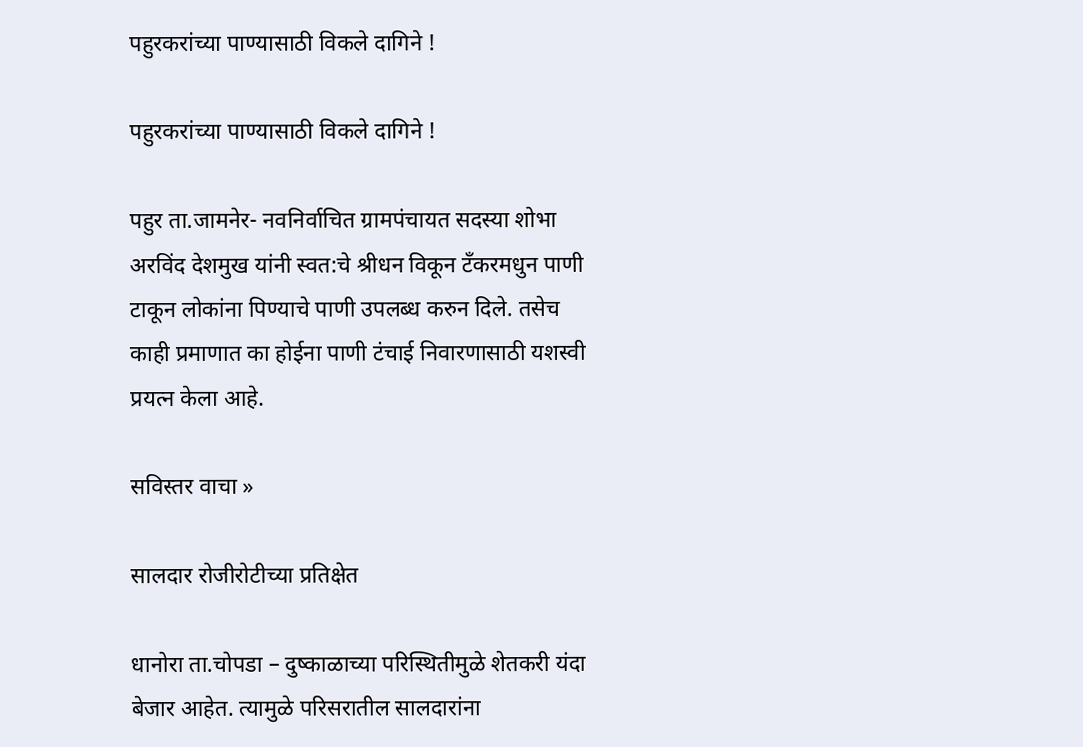पहुरकरांच्या पाण्यासाठी विकले दागिने !

पहुरकरांच्या पाण्यासाठी विकले दागिने !

पहुर ता.जामनेर- नवनिर्वाचित ग्रामपंचायत सदस्या शोभा अरविंद देशमुख यांनी स्वत:चे श्रीधन विकून टँकरमधुन पाणी टाकून लोकांना पिण्याचे पाणी उपलब्ध करुन दिले. तसेच काही प्रमाणात का होईना पाणी टंचाई निवारणासाठी यशस्वी प्रयत्न केला आहे.

सविस्तर वाचा »

सालदार रोजीरोटीच्या प्रतिक्षेत

धानोरा ता.चोपडा – दुष्काळाच्या परिस्थितीमुळे शेतकरी यंदा बेजार आहेत. त्यामुळे परिसरातील सालदारांना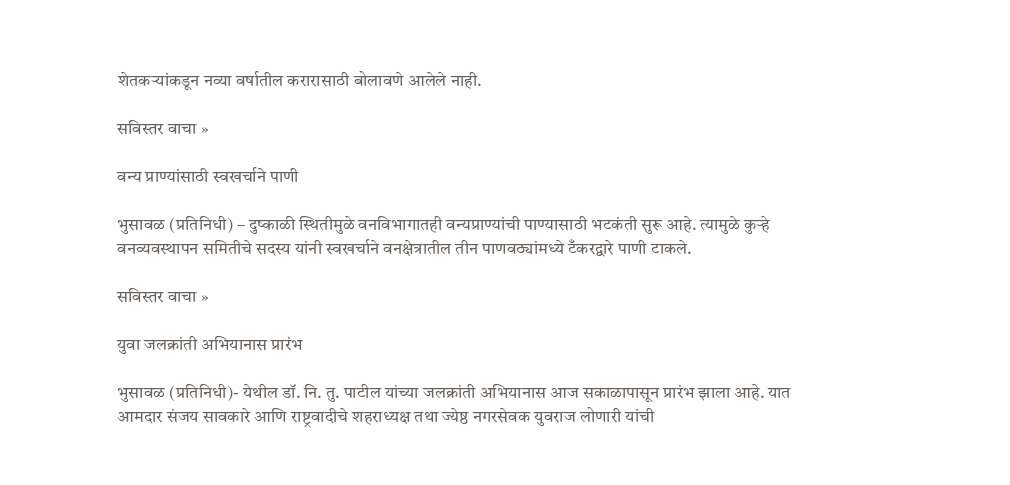शेतकर्‍यांकडून नव्या वर्षातील करारासाठी बोलावणे आलेले नाही.

सविस्तर वाचा »

वन्य प्राण्यांसाठी स्वखर्चाने पाणी

भुसावळ (प्रतिनिधी) – दुष्काळी स्थितीमुळे वनविभागातही वन्यप्राण्यांची पाण्यासाठी भटकंती सुरू आहे. त्यामुळे कुर्‍हे वनव्यवस्थापन समितीचे सदस्य यांनी स्वखर्चाने वनक्षेत्रातील तीन पाणवठ्यांमध्ये टँकरद्वारे पाणी टाकले.

सविस्तर वाचा »

युवा जलक्रांती अभियानास प्रारंभ

भुसावळ (प्रतिनिधी)- येथील डॉ. नि. तु. पाटील यांच्या जलक्रांती अभियानास आज सकाळापासून प्रारंभ झाला आहे. यात आमदार संजय सावकारे आणि राष्ट्रवादीचे शहराध्यक्ष तथा ज्येष्ठ नगरसेवक युवराज लोणारी यांची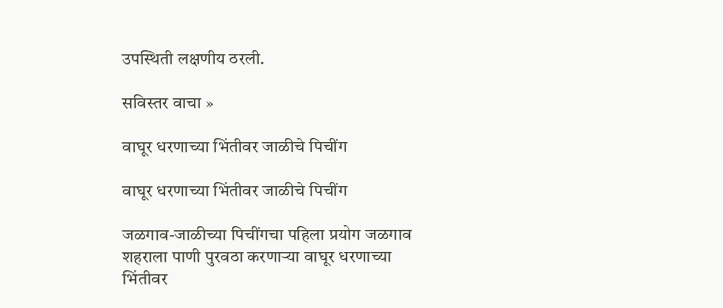उपस्थिती लक्षणीय ठरली.

सविस्तर वाचा »

वाघूर धरणाच्या भिंतीवर जाळीचे पिचींग

वाघूर धरणाच्या भिंतीवर जाळीचे पिचींग

जळगाव-जाळीच्या पिचींगचा पहिला प्रयोग जळगाव शहराला पाणी पुरवठा करणार्‍या वाघूर धरणाच्या भिंतीवर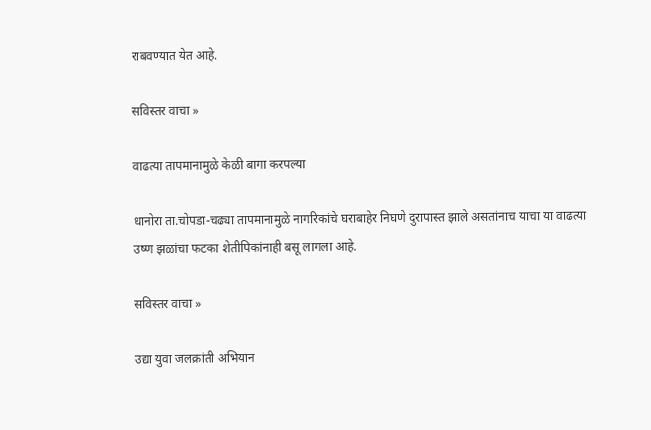राबवण्यात येत आहे.

सविस्तर वाचा »

वाढत्या तापमानामुळे केळी बागा करपल्या

धानोरा ता.चोपडा-चढ्या तापमानामुळे नागरिकांचे घराबाहेर निघणे दुरापास्त झाले असतांनाच याचा या वाढत्या उष्ण झळांचा फटका शेतीपिकांनाही बसू लागला आहे.

सविस्तर वाचा »

उद्या युवा जलक्रांती अभियान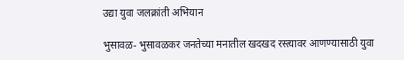उद्या युवा जलक्रांती अभियान

भुसावळ- भुसावळकर जनतेच्या मनातील खदखद रस्त्यावर आणण्यासाठी युवा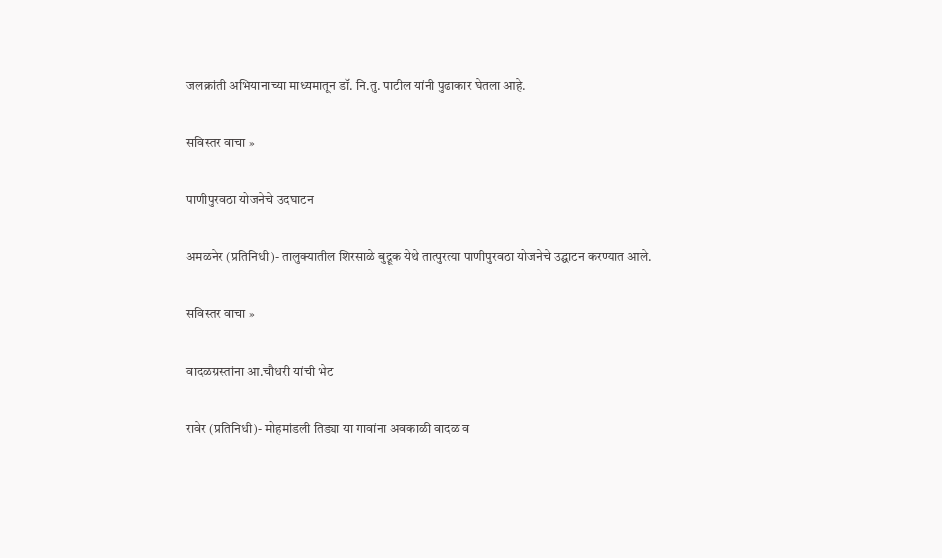जलक्रांती अभियानाच्या माध्यमातून डॉ. नि.तु. पाटील यांनी पुढाकार घेतला आहे.

सविस्तर वाचा »

पाणीपुरवठा योजनेचे उदघाटन

अमळनेर (प्रतिनिधी)- तालुक्यातील शिरसाळे बुद्रूक येथे तात्पुरत्या पाणीपुरवठा योजनेचे उद्घाटन करण्यात आले.

सविस्तर वाचा »

वादळग्रस्तांना आ.चौधरी यांची भेट

रावेर (प्रतिनिधी)- मोहमांडली तिड्या या गावांना अवकाळी वादळ व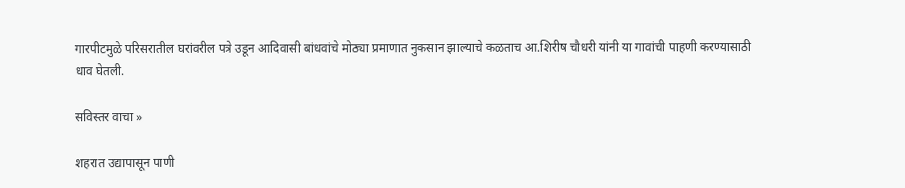गारपीटमुळे परिसरातील घरांवरील पत्रे उडून आदिवासी बांधवांचे मोठ्या प्रमाणात नुकसान झाल्याचे कळताच आ.शिरीष चौधरी यांनी या गावांची पाहणी करण्यासाठी धाव घेतली.

सविस्तर वाचा »

शहरात उद्यापासून पाणी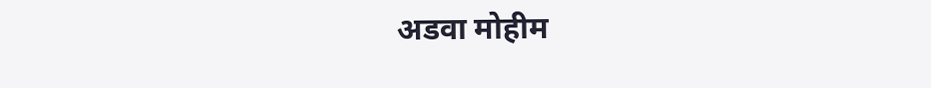अडवा मोहीम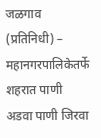जळगाव (प्रतिनिधी) – महानगरपालिकेतर्फे शहरात पाणी अडवा पाणी जिरवा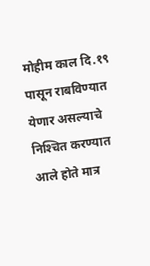मोहीम काल दि.१९ पासून राबविण्यात येणार असल्याचे निश्‍चित करण्यात आले होते मात्र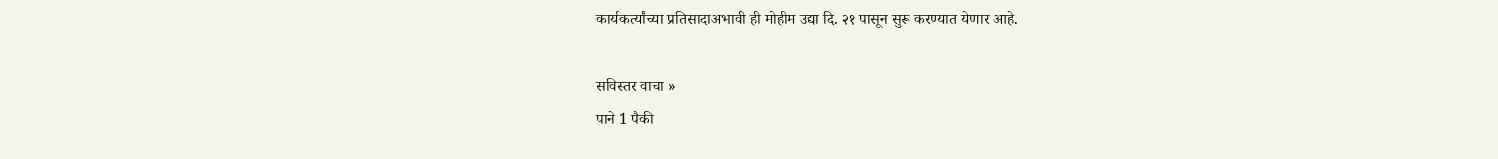कार्यकर्त्यांच्या प्रतिसादाअभावी ही मोहीम उद्या दि. २१ पासून सुरू करण्यात येणार आहे.

सविस्तर वाचा »
पाने 1 पैकी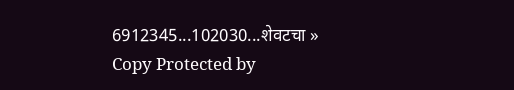6912345...102030...शेवटचा »
Copy Protected by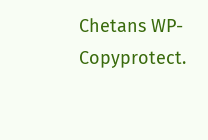Chetans WP-Copyprotect.